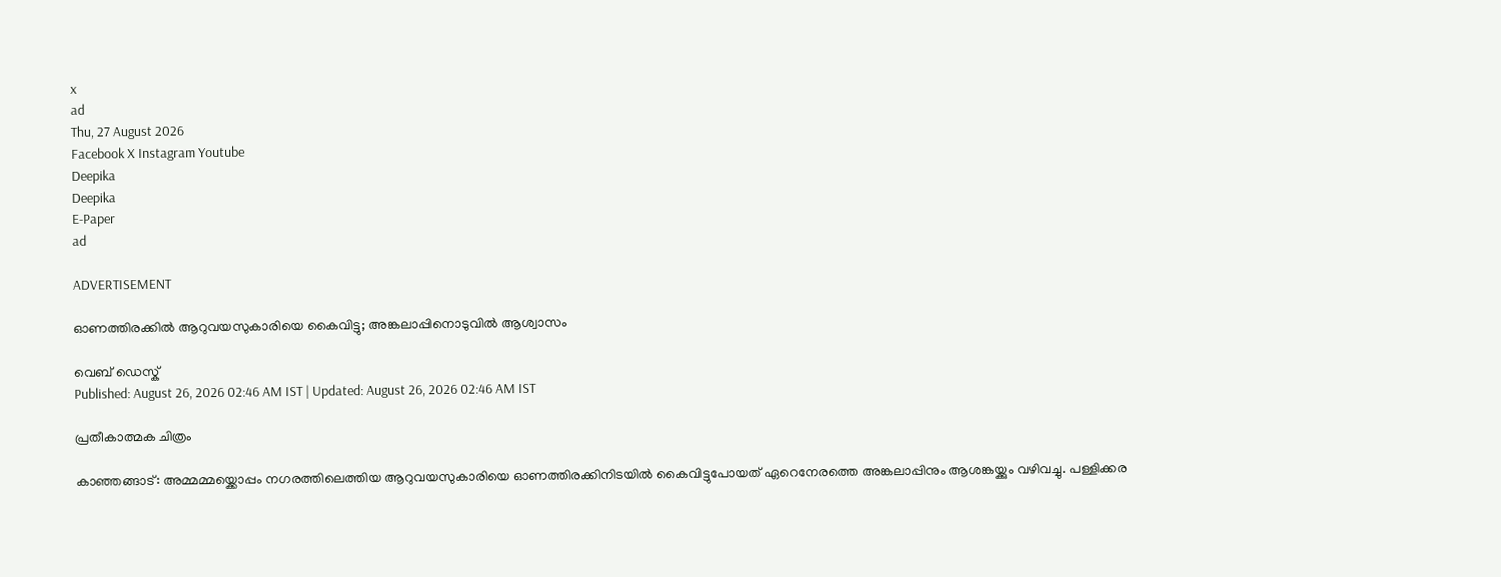x
ad
Thu, 27 August 2026
Facebook X Instagram Youtube
Deepika
Deepika
E-Paper
ad

ADVERTISEMENT

ഓണത്തിരക്കിൽ ആറുവയസുകാരിയെ കൈവിട്ടു; അങ്കലാപ്പിനൊടുവിൽ ആശ്വാസം

വെബ് ഡെസ്ക്
Published: August 26, 2026 02:46 AM IST | Updated: August 26, 2026 02:46 AM IST

പ്രതീകാത്മക ചിത്രം

കാഞ്ഞങ്ങാട്: അമ്മമ്മയ്ക്കൊപ്പം നഗരത്തിലെത്തിയ ആറുവയസുകാരിയെ ഓണത്തിരക്കിനിടയിൽ കൈവിട്ടുപോയത് ഏറെനേരത്തെ അങ്കലാപ്പിനും ആശങ്കയ്ക്കും വഴിവച്ചു. പള്ളിക്കര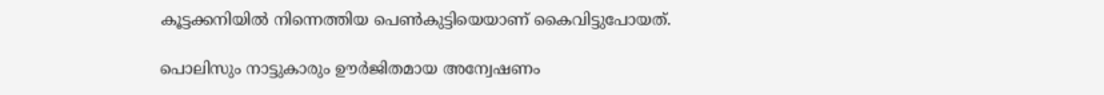കൂട്ടക്കനിയിൽ നിന്നെത്തിയ പെൺകുട്ടിയെയാണ് കൈവിട്ടുപോയത്.

പൊലിസും നാട്ടുകാരും ഊർജിതമായ അന്വേഷണം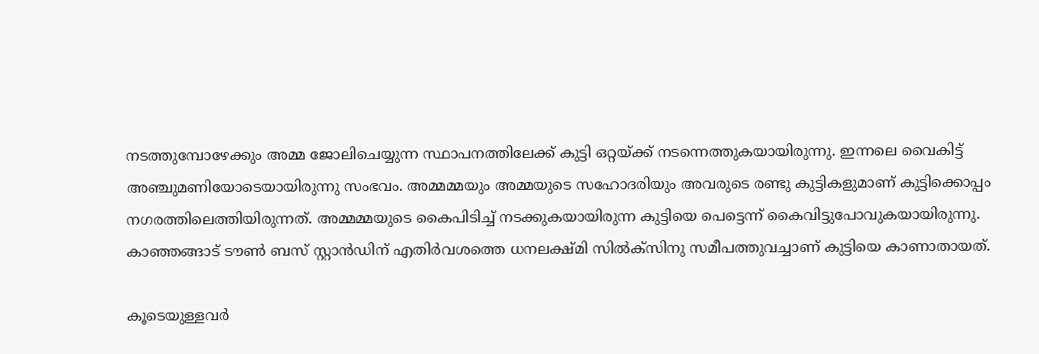നടത്തുമ്പോഴേക്കും അമ്മ ജോലിചെയ്യുന്ന സ്ഥാപനത്തിലേക്ക് കുട്ടി ഒറ്റയ്ക്ക് നടന്നെത്തുകയായിരുന്നു. ഇന്നലെ വൈകിട്ട് അഞ്ചുമണിയോടെയായിരുന്നു സംഭവം. അമ്മമ്മയും അമ്മയുടെ സഹോദരിയും അവരുടെ രണ്ടു കുട്ടികളുമാണ് കുട്ടിക്കൊപ്പം നഗരത്തിലെത്തിയിരുന്നത്. അമ്മമ്മയുടെ കൈപിടിച്ച് നടക്കുകയായിരുന്ന കുട്ടിയെ പെട്ടെന്ന് കൈവിട്ടുപോവുകയായിരുന്നു. കാഞ്ഞങ്ങാട് ടൗൺ ബസ് സ്റ്റാൻഡിന് എതിർവശത്തെ ധനലക്ഷ്മി സിൽക്സിനു സമീപത്തുവച്ചാണ് കുട്ടിയെ കാണാതായത്.

കൂടെയുള്ളവർ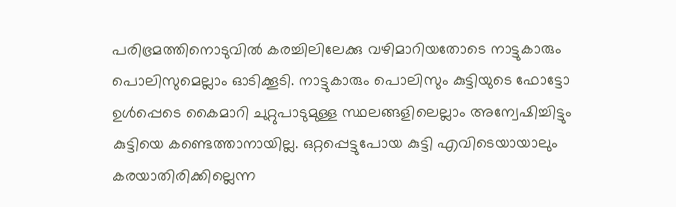പരിഭ്രമത്തിനൊടുവിൽ കരച്ചിലിലേക്കു വഴിമാറിയതോടെ നാട്ടുകാരും പൊലിസുമെല്ലാം ഓടിക്കൂടി. നാട്ടുകാരും പൊലിസും കുട്ടിയുടെ ഫോട്ടോ ഉൾപ്പെടെ കൈമാറി ചുറ്റുപാടുമുള്ള സ്ഥലങ്ങളിലെല്ലാം അന്വേഷിച്ചിട്ടും കുട്ടിയെ കണ്ടെത്താനായില്ല. ഒറ്റപ്പെട്ടുപോയ കുട്ടി എവിടെയായാലും കരയാതിരിക്കില്ലെന്ന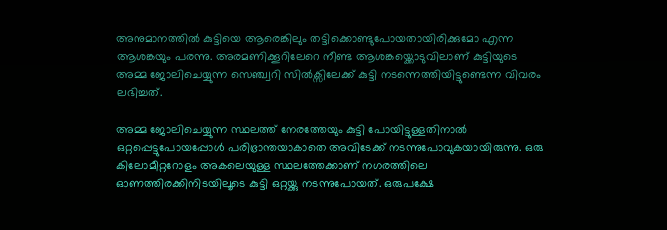അനുമാനത്തിൽ കുട്ടിയെ ആരെങ്കിലും തട്ടിക്കൊണ്ടുപോയതായിരിക്കുമോ എന്ന ആശങ്കയും പരന്നു. അരമണിക്കൂറിലേറെ നീണ്ട ആശങ്കയ്ക്കൊടുവിലാണ് കുട്ടിയുടെ അമ്മ ജോലിചെയ്യുന്ന സെഞ്ച്വറി സിൽക്സിലേക്ക് കുട്ടി നടന്നെത്തിയിട്ടുണ്ടെന്ന വിവരം ലഭിച്ചത്.

അമ്മ ജോലിചെയ്യുന്ന സ്ഥലത്ത് നേരത്തേയും കുട്ടി പോയിട്ടുള്ളതിനാൽ ഒറ്റപ്പെട്ടുപോയപ്പോൾ പരിഭ്രാന്തയാകാതെ അവിടേക്ക് നടന്നുപോവുകയായിരുന്നു. ഒരു കിലോമീറ്ററോളം അകലെയുള്ള സ്ഥലത്തേക്കാണ് നഗരത്തിലെ ഓണത്തിരക്കിനിടയിലൂടെ കുട്ടി ഒറ്റയ്ക്കു നടന്നുപോയത്. ഒരുപക്ഷേ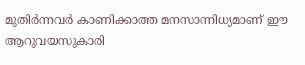മുതിർന്നവർ കാണിക്കാത്ത മനസാന്നിധ്യമാണ് ഈ ആറുവയസുകാരി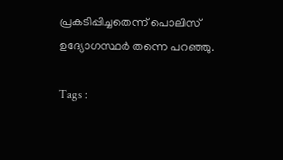പ്രകടിപ്പിച്ചതെന്ന് പൊലിസ് ഉദ്യോഗസ്ഥർ തന്നെ പറഞ്ഞു.

Tags :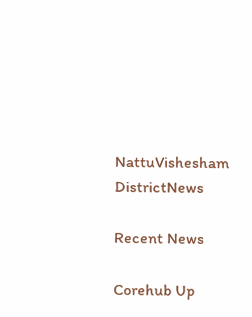NattuVishesham DistrictNews

Recent News

Corehub Up